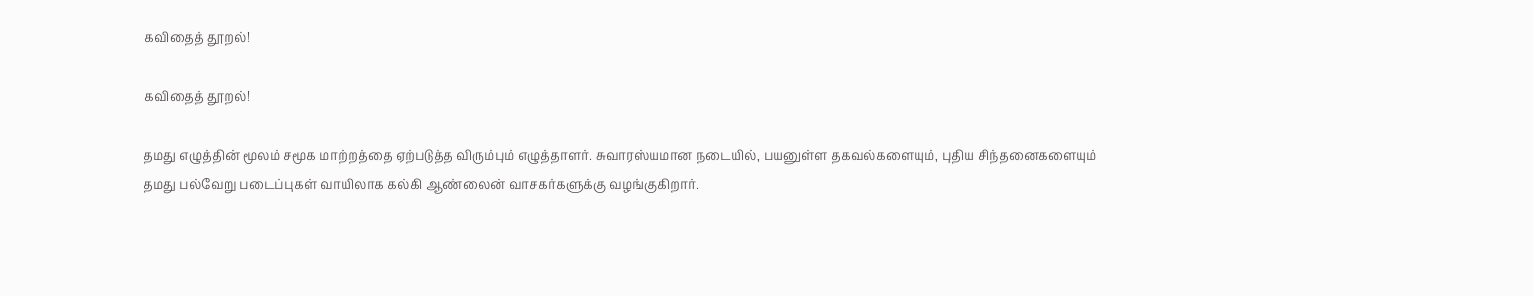கவிதைத் தூறல்!

கவிதைத் தூறல்!

தமது எழுத்தின் மூலம் சமூக மாற்றத்தை ஏற்படுத்த விரும்பும் எழுத்தாளர். சுவாரஸ்யமான நடையில், பயனுள்ள தகவல்களையும், புதிய சிந்தனைகளையும் தமது பல்வேறு படைப்புகள் வாயிலாக கல்கி ஆண்லைன் வாசகர்களுக்கு வழங்குகிறார்.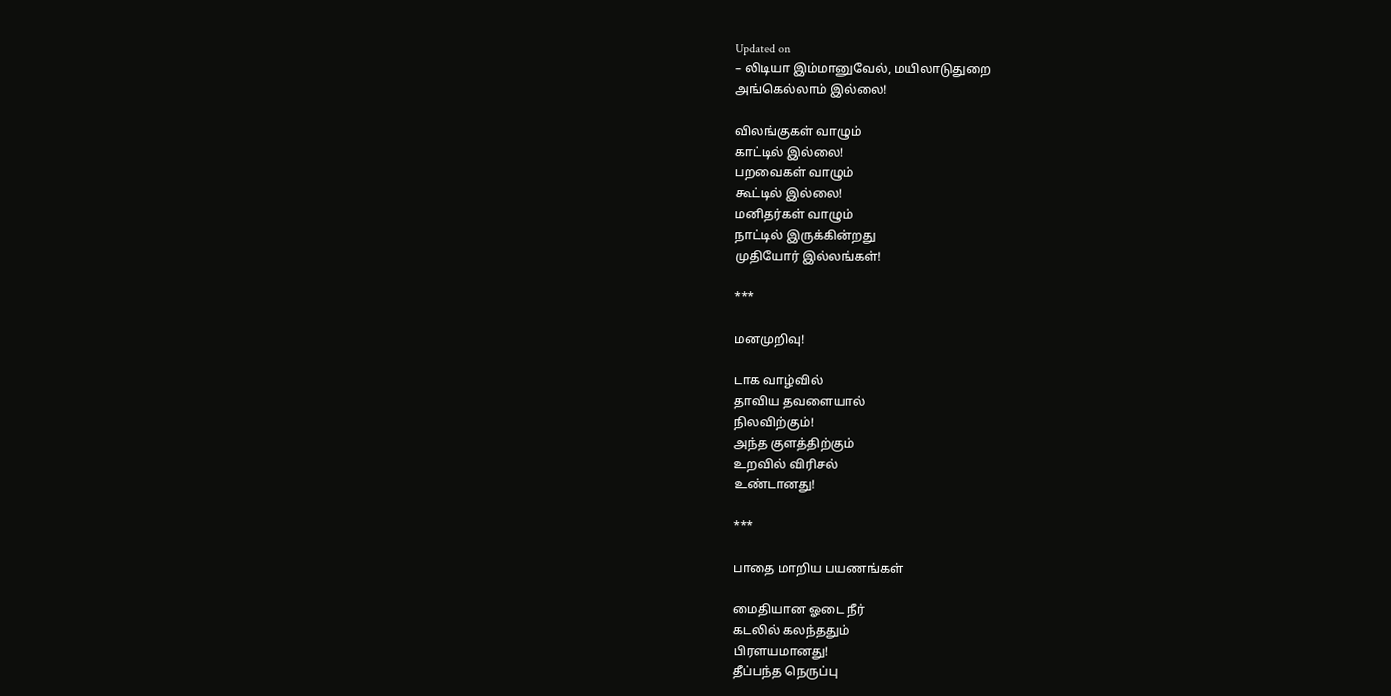Updated on
– லிடியா இம்மானுவேல், மயிலாடுதுறை
அங்கெல்லாம் இல்லை!

விலங்குகள் வாழும்
காட்டில் இல்லை!
பறவைகள் வாழும்
கூட்டில் இல்லை!
மனிதர்கள் வாழும்
நாட்டில் இருக்கின்றது
முதியோர் இல்லங்கள்!

***

மனமுறிவு!

டாக வாழ்வில்
தாவிய தவளையால்
நிலவிற்கும்!
அந்த குளத்திற்கும்
உறவில் விரிசல்
உண்டானது!

***

பாதை மாறிய பயணங்கள்

மைதியான ஓடை நீர்
கடலில் கலந்ததும்
பிரளயமானது!
தீப்பந்த நெருப்பு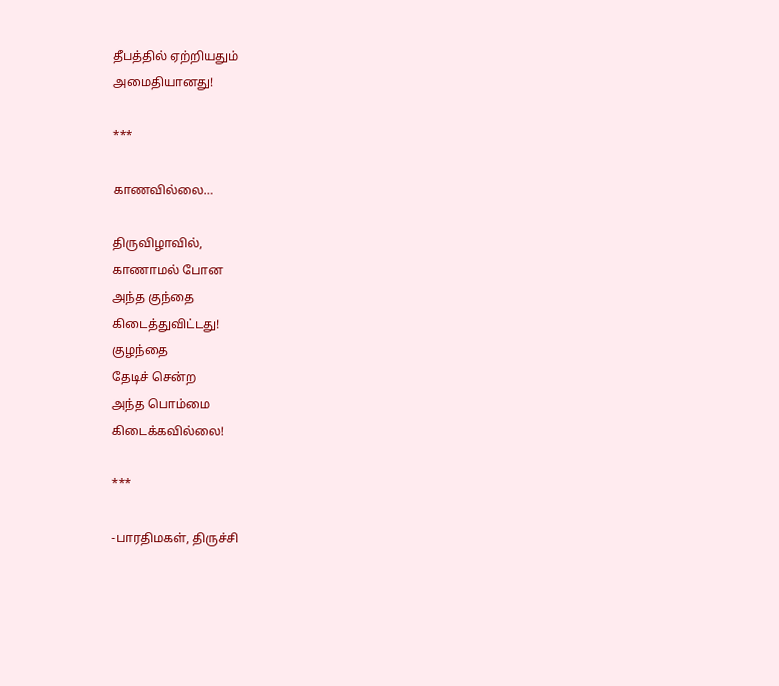தீபத்தில் ஏற்றியதும்
அமைதியானது!

***

காணவில்லை…

திருவிழாவில்,
காணாமல் போன
அந்த குந்தை
கிடைத்துவிட்டது!
குழந்தை
தேடிச் சென்ற
அந்த பொம்மை
கிடைக்கவில்லை!

***

-பாரதிமகள், திருச்சி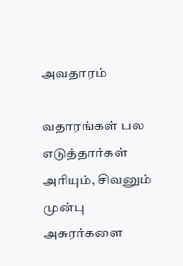அவதாரம்

வதாரங்கள் பல எடுத்தார்கள்
அரியும், சிவனும் முன்பு
அசுரர்களை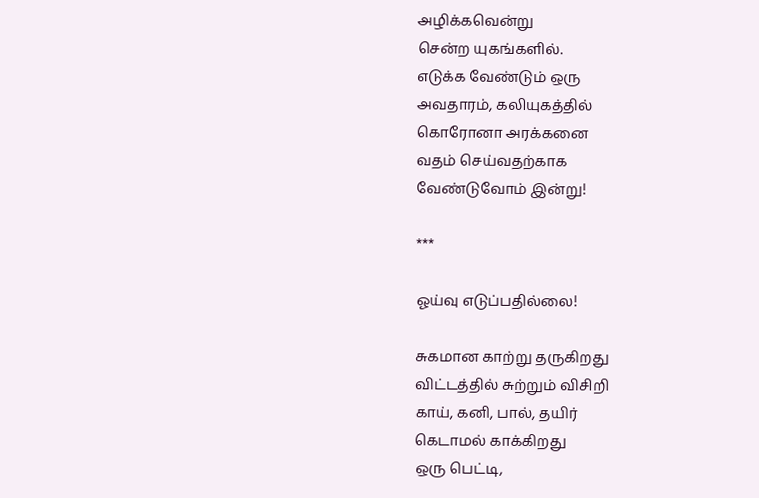அழிக்கவென்று
சென்ற யுகங்களில்.
எடுக்க வேண்டும் ஒரு
அவதாரம், கலியுகத்தில்
கொரோனா அரக்கனை
வதம் செய்வதற்காக
வேண்டுவோம் இன்று!

***

ஓய்வு எடுப்பதில்லை!

சுகமான காற்று தருகிறது
விட்டத்தில் சுற்றும் விசிறி
காய், கனி, பால், தயிர்
கெடாமல் காக்கிறது
ஒரு பெட்டி,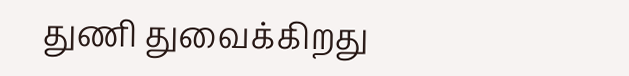துணி துவைக்கிறது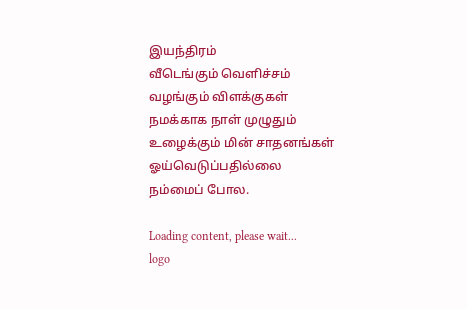இயந்திரம்
வீடெங்கும் வெளிச்சம்
வழங்கும் விளக்குகள்
நமக்காக நாள் முழுதும்
உழைக்கும் மின் சாதனங்கள்
ஓய்வெடுப்பதில்லை
நம்மைப் போல.

Loading content, please wait...
logo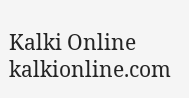Kalki Online
kalkionline.com